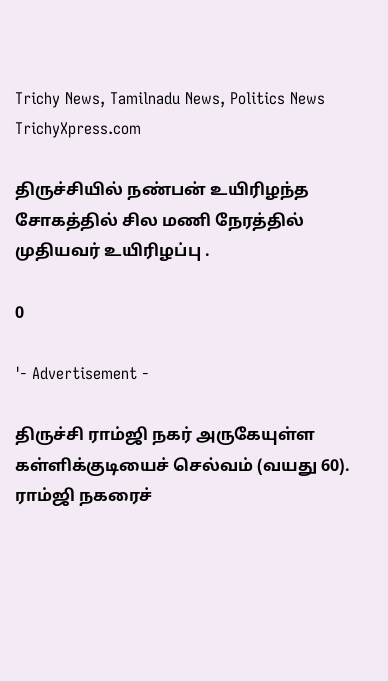Trichy News, Tamilnadu News, Politics News TrichyXpress.com

திருச்சியில் நண்பன் உயிரிழந்த சோகத்தில் சில மணி நேரத்தில் முதியவர் உயிரிழப்பு .

0

'- Advertisement -

திருச்சி ராம்ஜி நகர் அருகேயுள்ள கள்ளிக்குடியைச் செல்வம் (வயது 60). ராம்ஜி நகரைச்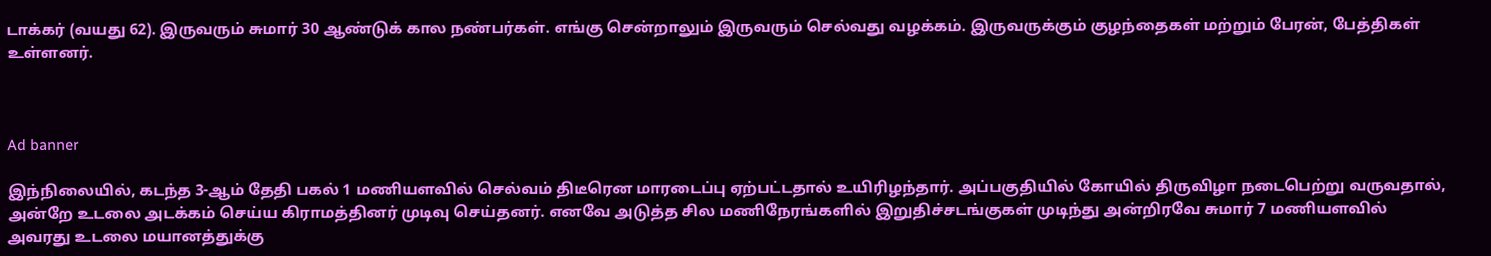டாக்கர் (வயது 62). இருவரும் சுமார் 30 ஆண்டுக் கால நண்பர்கள். எங்கு சென்றாலும் இருவரும் செல்வது வழக்கம். இருவருக்கும் குழந்தைகள் மற்றும் பேரன், பேத்திகள் உள்ளனர்.



Ad banner

இந்நிலையில், கடந்த 3-ஆம் தேதி பகல் 1 மணியளவில் செல்வம் திடீரென மாரடைப்பு ஏற்பட்டதால் உயிரிழந்தார். அப்பகுதியில் கோயில் திருவிழா நடைபெற்று வருவதால், அன்றே உடலை அடக்கம் செய்ய கிராமத்தினர் முடிவு செய்தனர். எனவே அடுத்த சில மணிநேரங்களில் இறுதிச்சடங்குகள் முடிந்து அன்றிரவே சுமார் 7 மணியளவில் அவரது உடலை மயானத்துக்கு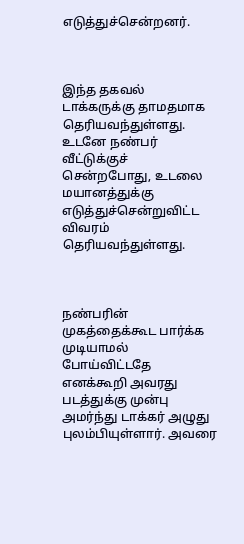எடுத்துச்சென்றனர்.



இந்த தகவல் டாக்கருக்கு தாமதமாக தெரியவந்துள்ளது. உடனே நண்பர் வீட்டுக்குச் சென்றபோது, உடலை மயானத்துக்கு எடுத்துச்சென்றுவிட்ட விவரம் தெரியவந்துள்ளது.



நண்பரின் முகத்தைக்கூட பார்க்க முடியாமல் போய்விட்டதே எனக்கூறி அவரது படத்துக்கு முன்பு அமர்ந்து டாக்கர் அழுது புலம்பியுள்ளார். அவரை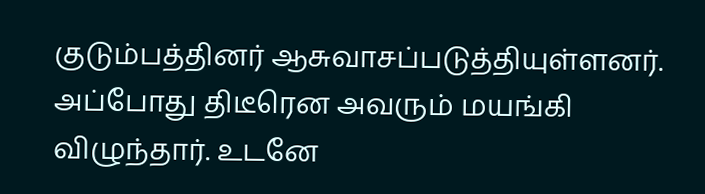குடும்பத்தினர் ஆசுவாசப்படுத்தியுள்ளனர். அப்போது திடீரென அவரும் மயங்கி விழுந்தார். உடனே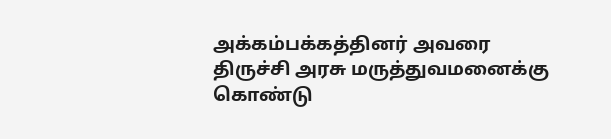அக்கம்பக்கத்தினர் அவரை திருச்சி அரசு மருத்துவமனைக்கு கொண்டு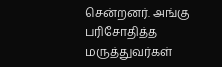சென்றனர். அங்கு பரிசோதித்த மருத்துவர்கள்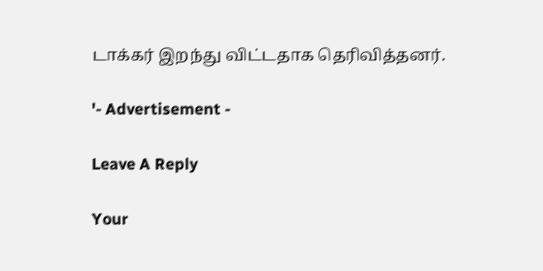டாக்கர் இறந்து விட்டதாக தெரிவித்தனர்.

'- Advertisement -

Leave A Reply

Your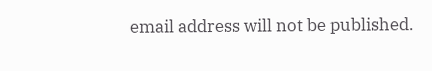email address will not be published.